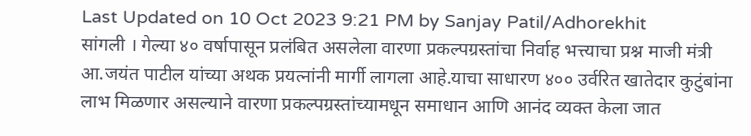Last Updated on 10 Oct 2023 9:21 PM by Sanjay Patil/Adhorekhit
सांगली । गेल्या ४० वर्षापासून प्रलंबित असलेला वारणा प्रकल्पग्रस्तांचा निर्वाह भत्त्याचा प्रश्न माजी मंत्री आ.जयंत पाटील यांच्या अथक प्रयत्नांनी मार्गी लागला आहे.याचा साधारण ४०० उर्वरित खातेदार कुटुंबांना लाभ मिळणार असल्याने वारणा प्रकल्पग्रस्तांच्यामधून समाधान आणि आनंद व्यक्त केला जात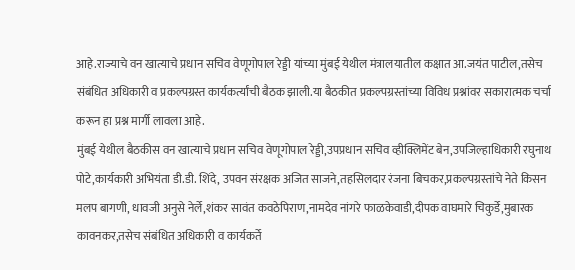आहे.राज्याचे वन खात्याचे प्रधान सचिव वेणूगोपाल रेड्डी यांच्या मुंबई येथील मंत्रालयातील कक्षात आ.जयंत पाटील,तसेच संबंधित अधिकारी व प्रकल्पग्रस्त कार्यकर्त्यांची बैठक झाली.या बैठकीत प्रकल्पग्रस्तांच्या विविध प्रश्नांवर सकारात्मक चर्चा करून हा प्रश्न मार्गी लावला आहे.
मुंबई येथील बैठकीस वन खात्याचे प्रधान सचिव वेणूगोपाल रेड्डी,उपप्रधान सचिव व्हीक्लिमेंट बेन,उपजिल्हाधिकारी रघुनाथ पोटे,कार्यकारी अभियंता डी.डी. शिंदे, उपवन संरक्षक अजित साजने,तहसिलदार रंजना बिचकर,प्रकल्पग्रस्तांचे नेते किसन मलप बागणी, धावजी अनुसे नेर्ले,शंकर सावंत कवठेपिराण,नामदेव नांगरे फाळकेवाडी,दीपक वाघमारे चिकुर्डे,मुबारक कावनकर,तसेच संबंधित अधिकारी व कार्यकर्ते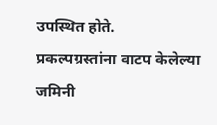उपस्थित होते.
प्रकल्पग्रस्तांना वाटप केलेल्या जमिनी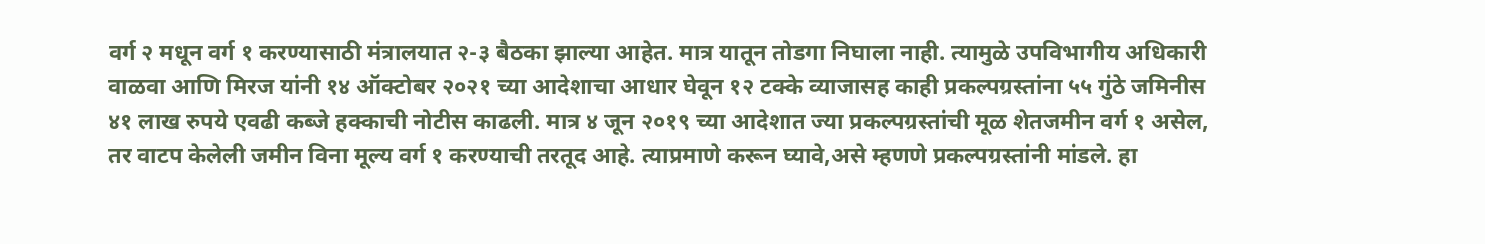वर्ग २ मधून वर्ग १ करण्यासाठी मंत्रालयात २-३ बैठका झाल्या आहेत. मात्र यातून तोडगा निघाला नाही. त्यामुळे उपविभागीय अधिकारी वाळवा आणि मिरज यांनी १४ ऑक्टोबर २०२१ च्या आदेशाचा आधार घेवून १२ टक्के व्याजासह काही प्रकल्पग्रस्तांना ५५ गुंठे जमिनीस ४१ लाख रुपये एवढी कब्जे हक्काची नोटीस काढली. मात्र ४ जून २०१९ च्या आदेशात ज्या प्रकल्पग्रस्तांची मूळ शेतजमीन वर्ग १ असेल, तर वाटप केलेली जमीन विना मूल्य वर्ग १ करण्याची तरतूद आहे. त्याप्रमाणे करून घ्यावे,असे म्हणणे प्रकल्पग्रस्तांनी मांडले. हा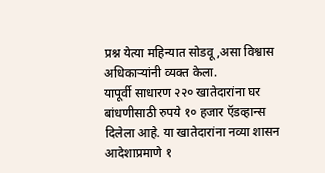प्रश्न येत्या महिन्यात सोडवू,असा विश्वास अधिकाऱ्यांनी व्यक्त केला.
यापूर्वी साधारण २२० खातेदारांना घर बांधणीसाठी रुपये १० हजार ऍडव्हान्स दिलेला आहे. या खातेदारांना नव्या शासन आदेशाप्रमाणे १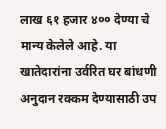लाख ६१ हजार ४०० देण्या चे मान्य केलेले आहे. या खातेदारांना उर्वरित घर बांधणी अनुदान रक्कम देण्यासाठी उप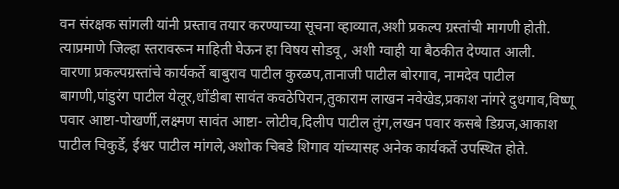वन संरक्षक सांगली यांनी प्रस्ताव तयार करण्याच्या सूचना व्हाव्यात,अशी प्रकल्प ग्रस्तांची मागणी होती. त्याप्रमाणे जिल्हा स्तरावरून माहिती घेऊन हा विषय सोडवू, अशी ग्वाही या बैठकीत देण्यात आली.
वारणा प्रकल्पग्रस्तांचे कार्यकर्ते बाबुराव पाटील कुरळप,तानाजी पाटील बोरगाव, नामदेव पाटील बागणी,पांडुरंग पाटील येलूर,धोंडीबा सावंत कवठेपिरान,तुकाराम लाखन नवेखेड,प्रकाश नांगरे दुधगाव,विष्णू पवार आष्टा-पोखर्णी,लक्ष्मण सावंत आष्टा- लोटीव,दिलीप पाटील तुंग,लखन पवार कसबे डिग्रज,आकाश पाटील चिकुर्डे, ईश्वर पाटील मांगले,अशोक चिबडे शिगाव यांच्यासह अनेक कार्यकर्ते उपस्थित होते.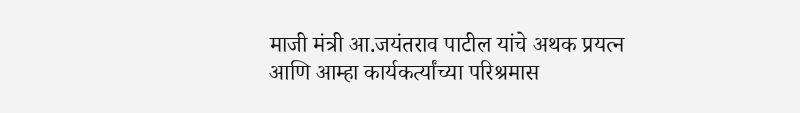माजी मंत्री आ.जयंतराव पाटील यांचे अथक प्रयत्न आणि आम्हा कार्यकर्त्यांच्या परिश्रमास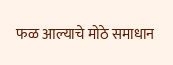फळ आल्याचे मोठे समाधान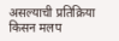असल्याची प्रतिक्रिया किसन मलप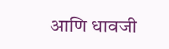आणि धावजी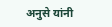अनुसे यांनी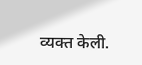व्यक्त केली.